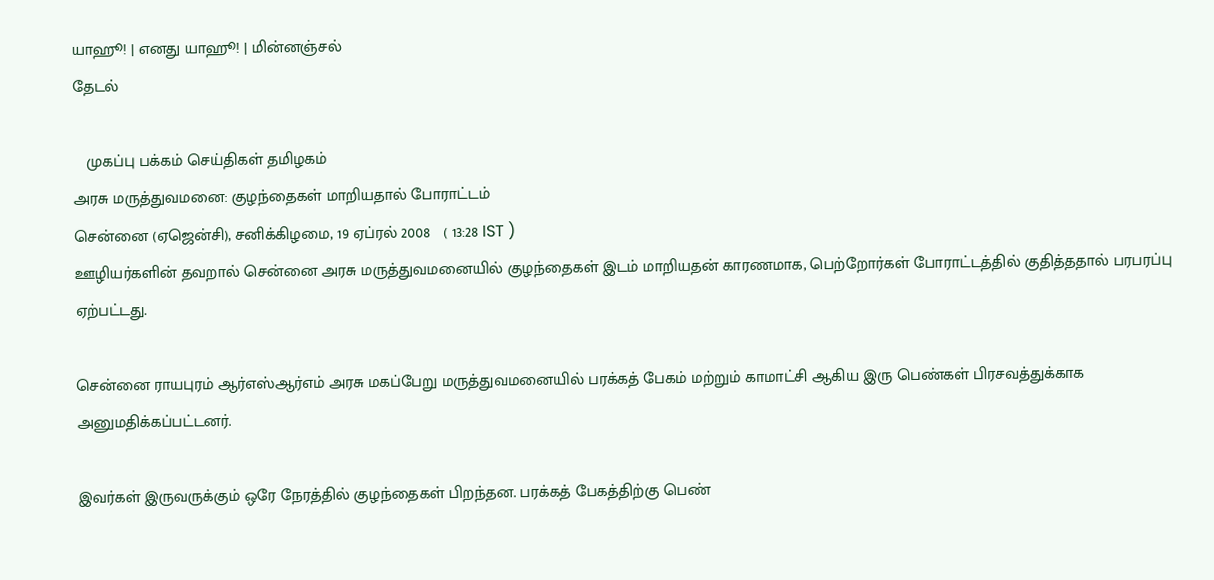யாஹூ! | எனது யாஹூ! | மின்னஞ்சல்
தேடல்

   முகப்பு பக்கம் செய்திகள் தமிழகம்
அரசு மருத்துவமனை: குழந்தைகள் மாறியதால் போராட்டம்
சென்னை (ஏஜென்சி), சனிக்கிழமை, 19 ஏப்ரல் 2008   ( 13:28 IST )
ஊழியர்களின் தவறால் சென்னை அரசு மருத்துவமனையில் குழந்தைகள் இடம் மாறியதன் காரணமாக, பெற்றோர்கள் போராட்டத்தில் குதித்ததால் பரபரப்பு ஏற்பட்டது.

சென்னை ராயபுரம் ஆர்எஸ்ஆர்எம் அரசு மகப்பேறு மருத்துவமனையில் பரக்கத் பேகம் மற்றும் காமாட்சி ஆகிய இரு பெண்கள் பிரசவத்துக்காக அனுமதிக்கப்பட்டனர்.

இவர்கள் இருவருக்கும் ஒரே நேரத்தில் குழந்தைகள் பிறந்தன. பரக்கத் பேகத்திற்கு பெண்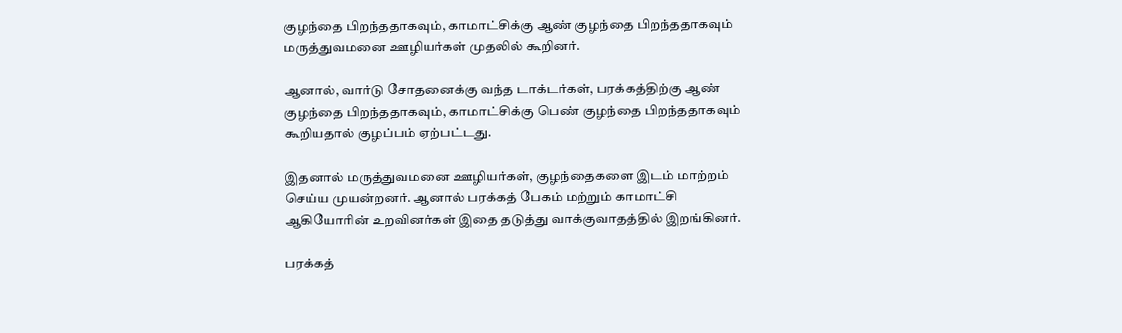குழந்தை பிறந்ததாகவும், காமாட்சிக்கு ஆண் குழந்தை பிறந்ததாகவும் மருத்துவமனை ஊழியர்கள் முதலில் கூறினர்.

ஆனால், வார்டு சோதனைக்கு வந்த டாக்டர்கள், பரக்கத்திற்கு ஆண் குழந்தை பிறந்ததாகவும், காமாட்சிக்கு பெண் குழந்தை பிறந்ததாகவும் கூறியதால் குழப்பம் ஏற்பட்டது.

இதனால் மருத்துவமனை ஊழியர்கள், குழந்தைகளை இடம் மாற்றம் செய்ய முயன்றனர். ஆனால் பரக்கத் பேகம் மற்றும் காமாட்சி ஆகியோரின் உறவினர்கள் இதை தடுத்து வாக்குவாதத்தில் இறங்கினர்.

பரக்கத்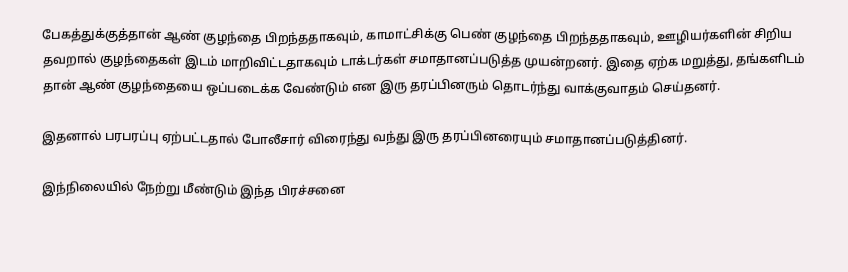பேகத்துக்குத்தான் ஆண் குழந்தை பிறந்ததாகவும், காமாட்சிக்கு பெண் குழந்தை பிறந்ததாகவும், ஊழியர்களின் சிறிய தவறால் குழந்தைகள் இடம் மாறிவிட்டதாகவும் டாக்டர்கள் சமாதானப்படுத்த முயன்றனர். இதை ஏற்க மறுத்து, தங்களிடம் தான் ஆண் குழந்தையை ஒப்படைக்க வேண்டும் என இரு தரப்பினரும் தொடர்ந்து வாக்குவாதம் செய்தனர்.

இதனால் பரபரப்பு ஏற்பட்டதால் போலீசார் விரைந்து வந்து இரு தரப்பினரையும் சமாதானப்படுத்தினர்.

இந்நிலையில் நேற்று மீண்டும் இந்த பிரச்சனை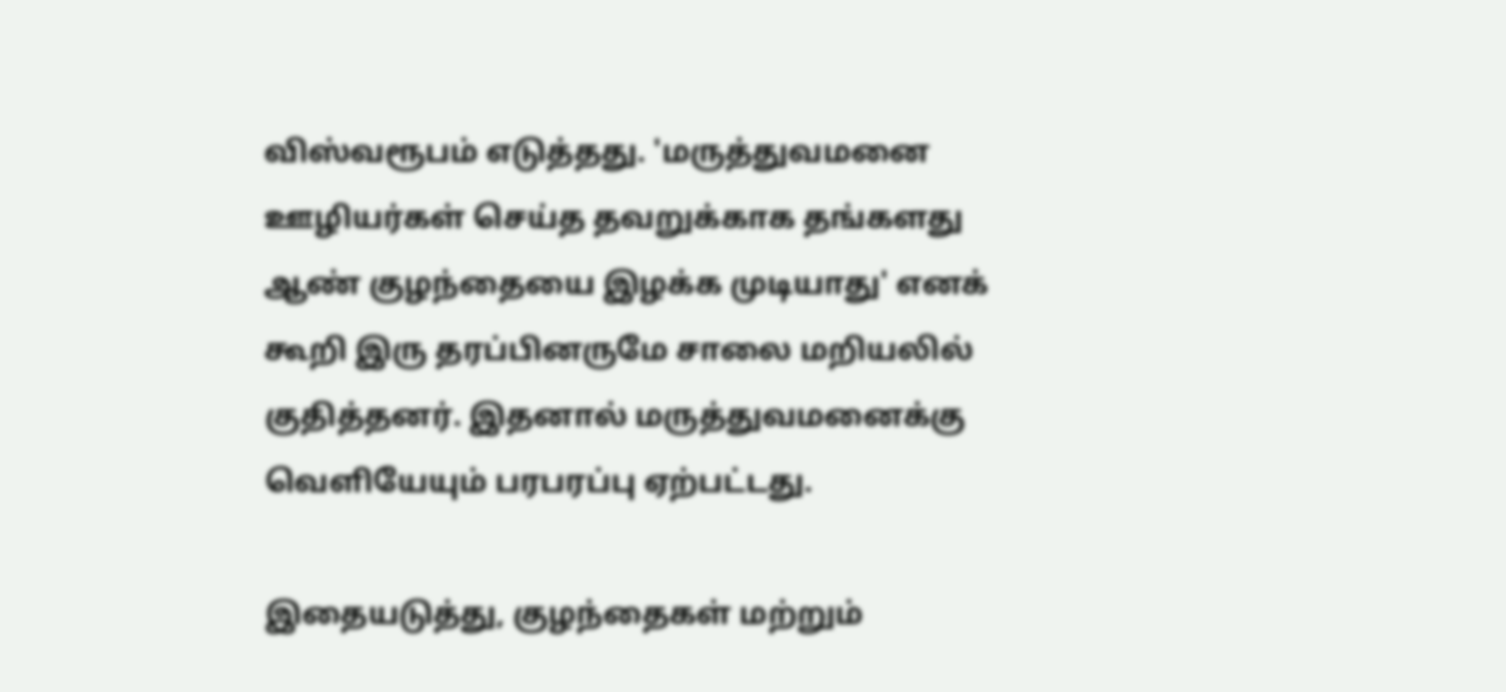விஸ்வரூபம் எடுத்தது. 'மருத்துவமனை ஊழியர்கள் செய்த தவறுக்காக தங்களது ஆண் குழந்தையை இழக்க முடியாது' எனக் கூறி இரு தரப்பினருமே சாலை மறியலில் குதித்தனர். இதனால் மருத்துவமனைக்கு வெளியேயும் பரபரப்பு ஏற்பட்டது.

இதையடுத்து, குழந்தைகள் மற்றும்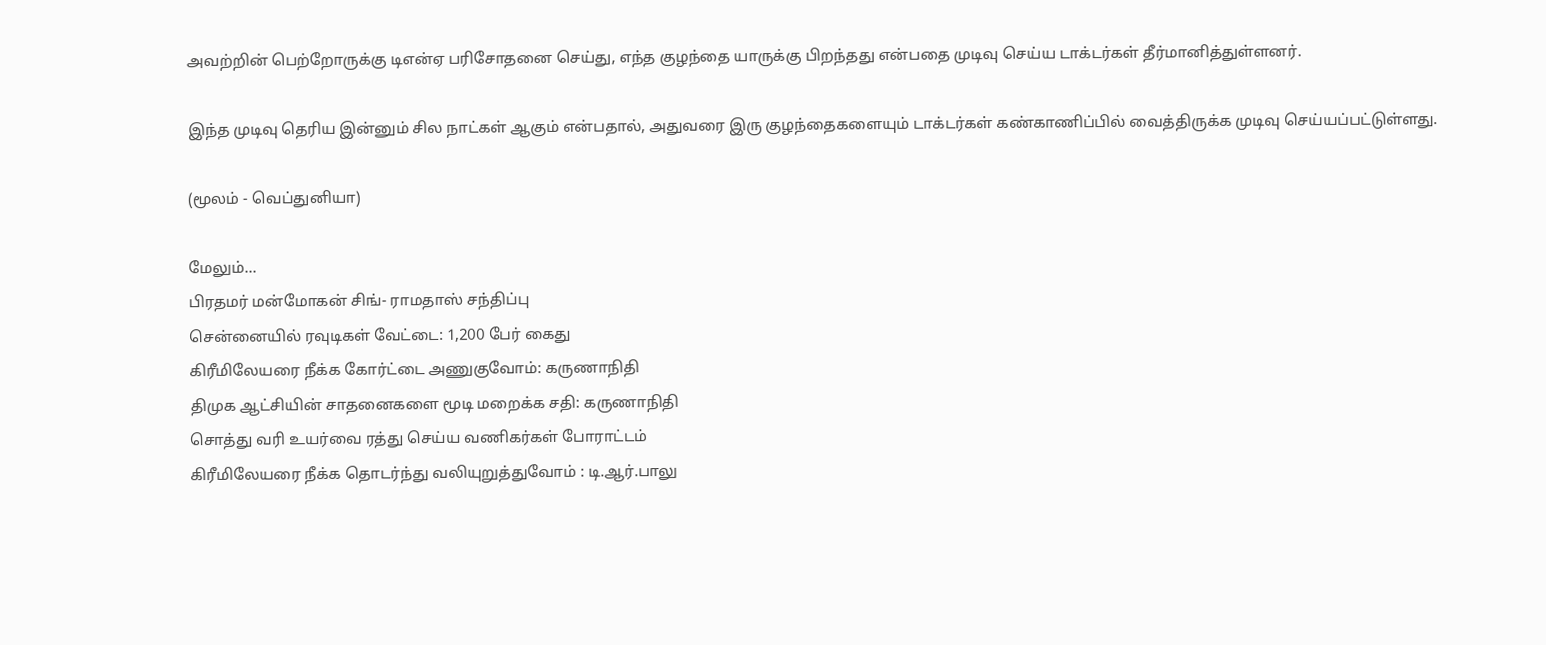அவற்றின் பெற்றோருக்கு டிஎன்ஏ பரிசோதனை செய்து, எந்த குழந்தை யாருக்கு பிறந்தது என்பதை முடிவு செய்ய டாக்டர்கள் தீர்மானித்துள்ளனர்.

இந்த முடிவு தெரிய இன்னும் சில நாட்கள் ஆகும் என்பதால், அதுவரை இரு குழந்தைகளையும் டாக்டர்கள் கண்காணிப்பில் வைத்திருக்க முடிவு செய்யப்பட்டுள்ளது.

(மூலம் - வெப்துனியா)

மேலும்...
பிரதமர் மன்மோகன் சிங்- ராமதாஸ் சந்திப்பு
செ‌ன்னை‌யி‌ல் ரவுடிகள் வே‌ட்டை: 1,200 பே‌ர் கைது
கிரீமிலேயரை நீக்க கோர்ட்டை அணுகுவோம்: கருணாநிதி
திமுக ஆட்சியின் சாதனைகளை மூடி மறைக்க சதி: கருணாநிதி
சொ‌த்து வ‌ரி உய‌ர்வை ரத்து செய்ய வணிகர்கள் போராட்டம்
கிரீமிலேயரை நீக்க தொடர்ந்து வலியுறுத்துவோம் : டி.ஆர்.பாலு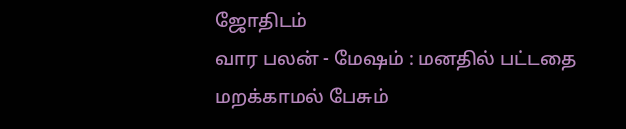ஜோதிடம்
வார பலன் - மேஷம் : மனதில் பட்டதை மறக்காமல் பேசும்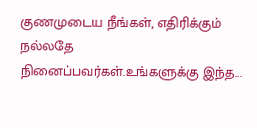குணமுடைய நீங்கள், எதிரிக்கும் நல்லதே நினைப்பவர்கள்.உங்களுக்கு இந்த...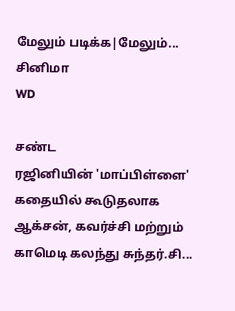மேலும் படிக்க|மேலும்...
சினிமா
WD

சண்ட
ரஜினியின் 'மாப்பிள்ளை' கதையில் கூடுதலாக ஆக்சன், கவர்ச்சி மற்றும் காமெடி கலந்து சுந்தர்.சி...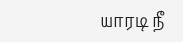யாரடி ‌நீ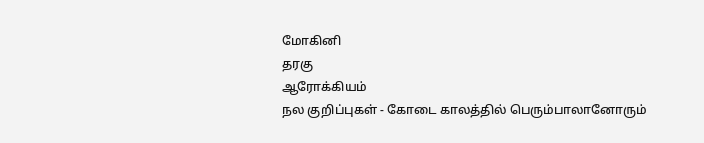மோ‌கி‌னி
தரகு
ஆரோக்கியம்
நல குறிப்புகள் - கோடை காலத்தில் பெரும்பாலானோரும்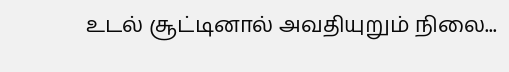உடல் சூட்டினால் அவதியுறும் நிலை...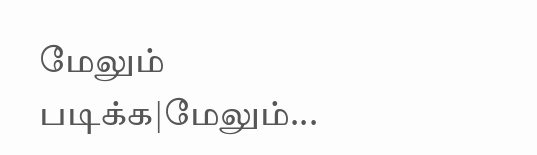மேலும் படிக்க|மேலும்...